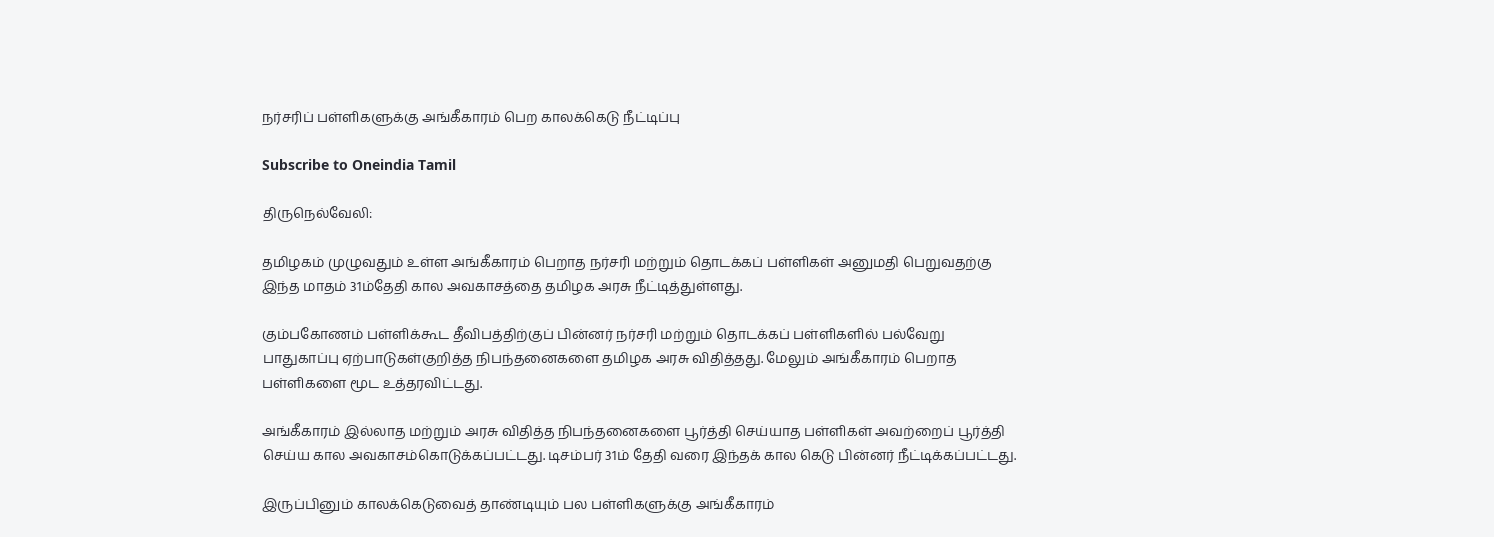நர்சரிப் பள்ளிகளுக்கு அங்கீகாரம் பெற காலக்கெடு நீட்டிப்பு

Subscribe to Oneindia Tamil

திருநெல்வேலி:

தமிழகம் முழுவதும் உள்ள அங்கீகாரம் பெறாத நர்சரி மற்றும் தொடக்கப் பள்ளிகள் அனுமதி பெறுவதற்கு இந்த மாதம் 31ம்தேதி கால அவகாசத்தை தமிழக அரசு நீட்டித்துள்ளது.

கும்பகோணம் பள்ளிக்கூட தீவிபத்திற்குப் பின்னர் நர்சரி மற்றும் தொடக்கப் பள்ளிகளில் பல்வேறு பாதுகாப்பு ஏற்பாடுகள்குறித்த நிபந்தனைகளை தமிழக அரசு விதித்தது. மேலும் அங்கீகாரம் பெறாத பள்ளிகளை மூட உத்தரவிட்டது.

அங்கீகாரம் இல்லாத மற்றும் அரசு விதித்த நிபந்தனைகளை பூர்த்தி செய்யாத பள்ளிகள் அவற்றைப் பூர்த்தி செய்ய கால அவகாசம்கொடுக்கப்பட்டது. டிசம்பர் 31ம் தேதி வரை இந்தக் கால கெடு பின்னர் நீட்டிக்கப்பட்டது.

இருப்பினும் காலக்கெடுவைத் தாண்டியும் பல பள்ளிகளுக்கு அங்கீகாரம்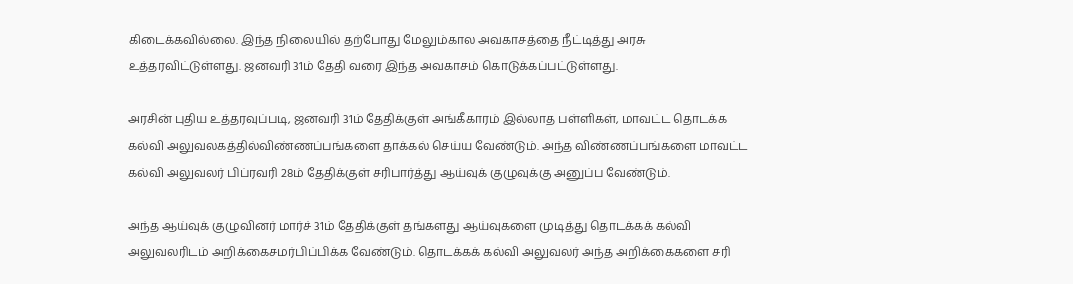கிடைக்கவில்லை. இந்த நிலையில் தற்போது மேலும்கால அவகாசத்தை நீட்டித்து அரசு உத்தரவிட்டுள்ளது. ஜனவரி 31ம் தேதி வரை இந்த அவகாசம் கொடுக்கப்பட்டுள்ளது.

அரசின் புதிய உத்தரவுப்படி, ஜனவரி 31ம் தேதிக்குள் அங்கீகாரம் இல்லாத பள்ளிகள், மாவட்ட தொடக்க கல்வி அலுவலகத்தில்விண்ணப்பங்களை தாக்கல் செய்ய வேண்டும். அந்த விண்ணப்பங்களை மாவட்ட கல்வி அலுவலர் பிப்ரவரி 28ம் தேதிக்குள் சரிபார்த்து ஆய்வுக் குழுவுக்கு அனுப்ப வேண்டும்.

அந்த ஆய்வுக் குழுவினர் மார்ச் 31ம் தேதிக்குள் தங்களது ஆய்வுகளை முடித்து தொடக்கக் கல்வி அலுவலரிடம் அறிக்கைசமர்பிப்பிக்க வேண்டும். தொடக்கக் கல்வி அலுவலர் அந்த அறிக்கைகளை சரி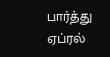பார்த்து ஏப்ரல்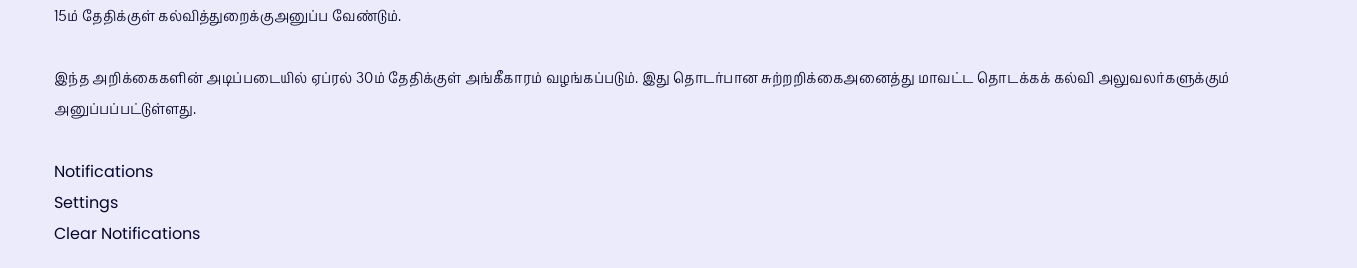15ம் தேதிக்குள் கல்வித்துறைக்குஅனுப்ப வேண்டும்.

இந்த அறிக்கைகளின் அடிப்படையில் ஏப்ரல் 30ம் தேதிக்குள் அங்கீகாரம் வழங்கப்படும். இது தொடர்பான சுற்றறிக்கைஅனைத்து மாவட்ட தொடக்கக் கல்வி அலுவலர்களுக்கும் அனுப்பப்பட்டுள்ளது.

Notifications
Settings
Clear Notifications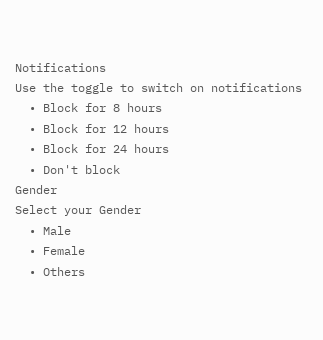Notifications
Use the toggle to switch on notifications
  • Block for 8 hours
  • Block for 12 hours
  • Block for 24 hours
  • Don't block
Gender
Select your Gender
  • Male
  • Female
  • Others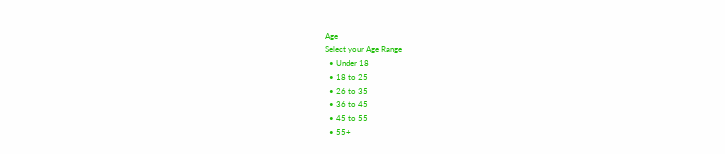Age
Select your Age Range
  • Under 18
  • 18 to 25
  • 26 to 35
  • 36 to 45
  • 45 to 55
  • 55+